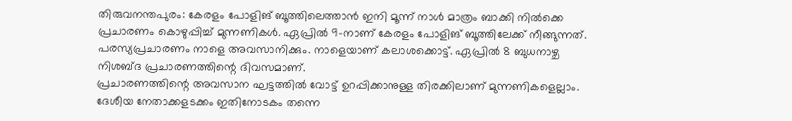തിരുവനന്തപുരം: കേരളം പോളിങ് ബൂത്തിലെത്താൻ ഇനി മൂന്ന് നാൾ മാത്രം ബാക്കി നിൽക്കെ പ്രചാരണം കൊഴുപ്പിച്ച് മുന്നണികൾ. ഏപ്രിൽ 9-നാണ് കേരളം പോളിങ് ബൂത്തിലേക്ക് നീങ്ങുന്നത്. പരസ്യപ്രചാരണം നാളെ അവസാനിക്കും. നാളെയാണ് കലാശക്കൊട്ട്. ഏപ്രിൽ 8 ബുധനാഴ്ച നിശബ്ദ പ്രചാരണത്തിന്റെ ദിവസമാണ്.
പ്രചാരണത്തിന്റെ അവസാന ഘട്ടത്തിൽ വോട്ട് ഉറപ്പിക്കാനുള്ള തിരക്കിലാണ് മുന്നണികളെല്ലാം. ദേശീയ നേതാക്കളടക്കം ഇതിനോടകം തന്നെ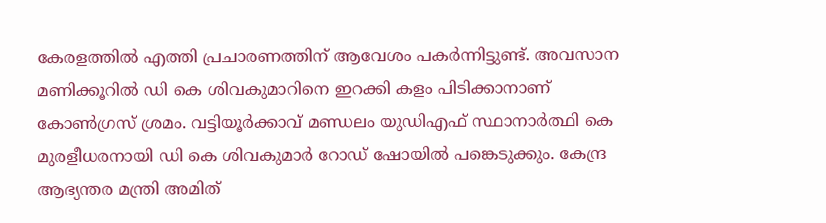കേരളത്തിൽ എത്തി പ്രചാരണത്തിന് ആവേശം പകർന്നിട്ടുണ്ട്. അവസാന മണിക്കൂറിൽ ഡി കെ ശിവകുമാറിനെ ഇറക്കി കളം പിടിക്കാനാണ് കോൺഗ്രസ് ശ്രമം. വട്ടിയൂർക്കാവ് മണ്ഡലം യുഡിഎഫ് സ്ഥാനാർത്ഥി കെ മുരളീധരനായി ഡി കെ ശിവകുമാർ റോഡ് ഷോയിൽ പങ്കെടുക്കും. കേന്ദ്ര ആഭ്യന്തര മന്ത്രി അമിത്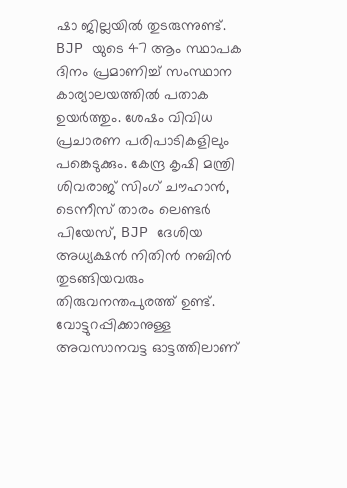ഷാ ജില്ലയിൽ തുടരുന്നുണ്ട്. BJP യുടെ 47 ആം സ്ഥാപക ദിനം പ്രമാണിച്ച് സംസ്ഥാന കാര്യാലയത്തിൽ പതാക ഉയർത്തും. ശേഷം വിവിധ പ്രചാരണ പരിപാടികളിലും പങ്കെടുക്കും. കേന്ദ്ര കൃഷി മന്ത്രി ശിവരാജ് സിംഗ് ചൗഹാൻ, ടെന്നീസ് താരം ലെണ്ടർ പിയേസ്, BJP ദേശിയ അധ്യക്ഷൻ നിതിൻ നബിൻ തുടങ്ങിയവരും തിരുവനന്തപുരത്ത് ഉണ്ട്.
വോട്ടുറപ്പിക്കാനുള്ള അവസാനവട്ട ഓട്ടത്തിലാണ്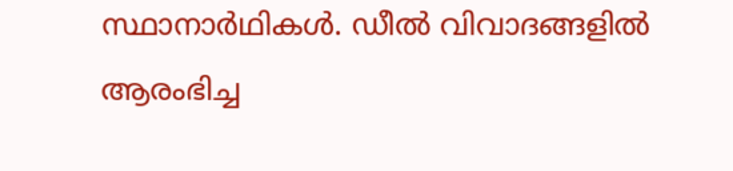സ്ഥാനാർഥികൾ. ഡീൽ വിവാദങ്ങളിൽ ആരംഭിച്ച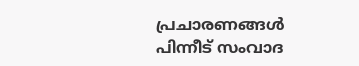പ്രചാരണങ്ങൾ പിന്നീട് സംവാദ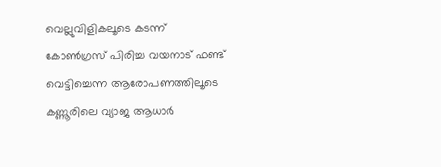വെല്ലുവിളികലൂടെ കടന്ന് കോൺഗ്രസ് പിരിച്ച വയനാട് ഫണ്ട് വെട്ടിച്ചെന്ന ആരോപണത്തിലൂടെ കണ്ണൂരിലെ വ്യാജ ആധാർ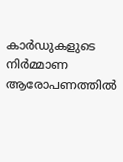കാർഡുകളുടെ നിർമ്മാണ ആരോപണത്തിൽ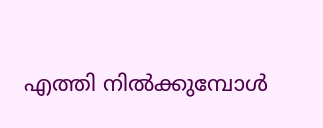എത്തി നിൽക്കുമ്പോൾ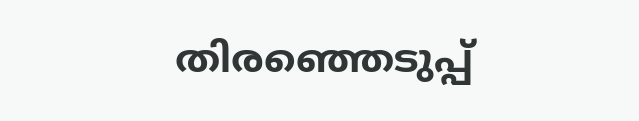തിരഞ്ഞെടുപ്പ്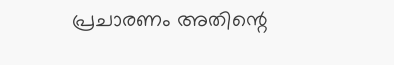പ്രചാരണം അതിന്റെ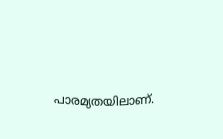പാരമ്യതയിലാണ്.